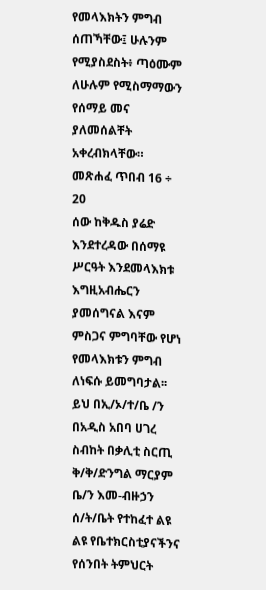የመላእክትን ምግብ ሰጠኻቸው፤ ሁሉንም የሚያስደስት፥ ጣዕሙም ለሁሉም የሚስማማውን የሰማይ መና ያለመሰልቸት አቀረብክላቸው። መጽሐፈ ጥበብ 16 ÷ 20
ሰው ከቅዱስ ያሬድ እንደተረዳው በሰማዩ ሥርዓት እንደመላእክቱ እግዚአብሔርን ያመሰግናል እናም ምስጋና ምግባቸው የሆነ የመላእክቱን ምግብ ለነፍሱ ይመግባታል፡፡
ይህ በኢ/ኦ/ተ/ቤ /ን በአዲስ አበባ ሀገረ ስብከት በቃሊቲ ስርጢ ቅ/ቅ/ድንግል ማርያም ቤ/ን እመ-ብዙኃን ሰ/ት/ቤት የተከፈተ ልዩ ልዩ የቤተክርስቲያናችንና የሰንበት ትምህርት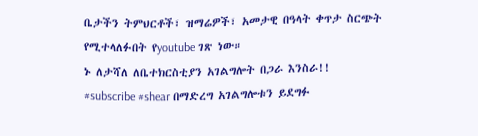ቤታችን ትምህርቶች፣ ዝማሬዎች፣ አመታዊ በዓላት ቀጥታ ስርጭት የሚተላለፉበት የyoutube ገጽ ነው።
ኑ ለታሻለ ለቤተክርስቲያን አገልግሎት በጋራ እንስራ!!
#subscribe #shear በማድረግ አገልግሎቱን ይደግፉ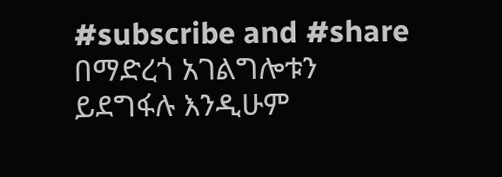#subscribe and #share በማድረጎ አገልግሎቱን ይደግፋሉ እንዲሁም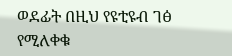ወደፊት በዚህ የዩቲዩብ ገፅ የሚለቀቁ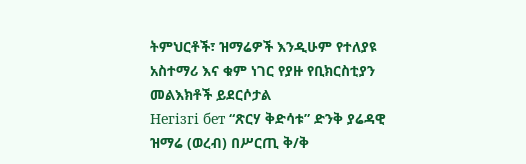ትምህርቶች፣ ዝማሬዎች እንዲሁም የተለያዩ አስተማሪ እና ቁም ነገር የያዙ የቢክርስቲያን መልእክቶች ይደርሶታል
Негізгі бет “ጽርሃ ቅድሳቱ” ድንቅ ያሬዳዊ ዝማሬ (ወረብ) በሥርጢ ቅ/ቅ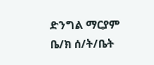ድንግል ማርያም ቤ/ክ ሰ/ት/ቤት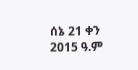ሰኔ 21 ቀን 2015 ዓ.ም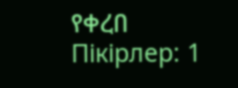የቀረበ
Пікірлер: 1